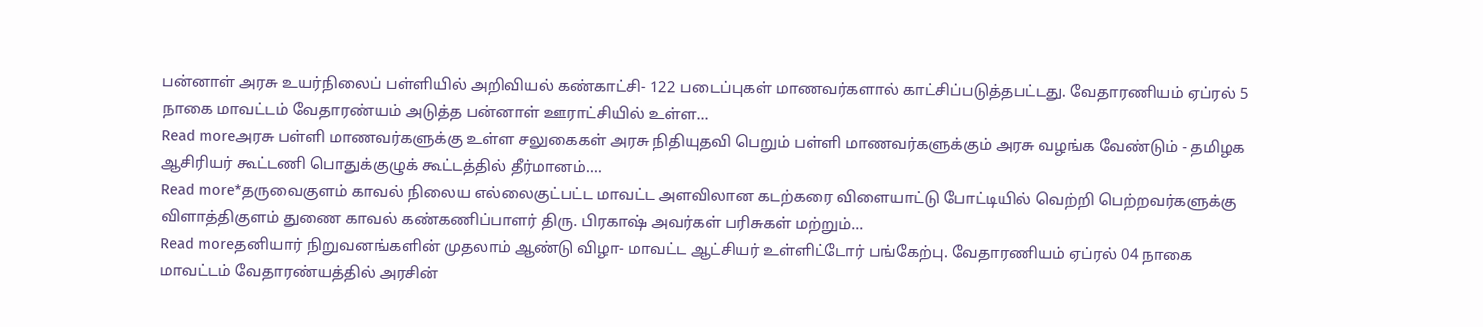பன்னாள் அரசு உயர்நிலைப் பள்ளியில் அறிவியல் கண்காட்சி- 122 படைப்புகள் மாணவர்களால் காட்சிப்படுத்தபட்டது. வேதாரணியம் ஏப்ரல் 5 நாகை மாவட்டம் வேதாரண்யம் அடுத்த பன்னாள் ஊராட்சியில் உள்ள...
Read moreஅரசு பள்ளி மாணவர்களுக்கு உள்ள சலுகைகள் அரசு நிதியுதவி பெறும் பள்ளி மாணவர்களுக்கும் அரசு வழங்க வேண்டும் - தமிழக ஆசிரியர் கூட்டணி பொதுக்குழுக் கூட்டத்தில் தீர்மானம்....
Read more*தருவைகுளம் காவல் நிலைய எல்லைகுட்பட்ட மாவட்ட அளவிலான கடற்கரை விளையாட்டு போட்டியில் வெற்றி பெற்றவர்களுக்கு விளாத்திகுளம் துணை காவல் கண்கணிப்பாளர் திரு. பிரகாஷ் அவர்கள் பரிசுகள் மற்றும்...
Read moreதனியார் நிறுவனங்களின் முதலாம் ஆண்டு விழா- மாவட்ட ஆட்சியர் உள்ளிட்டோர் பங்கேற்பு. வேதாரணியம் ஏப்ரல் 04 நாகை மாவட்டம் வேதாரண்யத்தில் அரசின்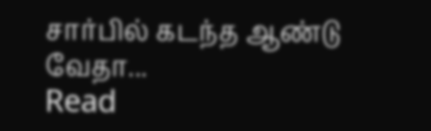சார்பில் கடந்த ஆண்டு வேதா...
Read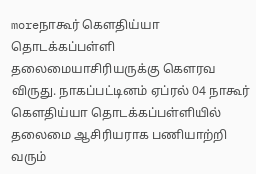moreநாகூர் கௌதிய்யா தொடக்கப்பள்ளி தலைமையாசிரியருக்கு கௌரவ விருது. நாகப்பட்டினம் ஏப்ரல் 04 நாகூர் கௌதிய்யா தொடக்கப்பள்ளியில் தலைமை ஆசிரியராக பணியாற்றி வரும்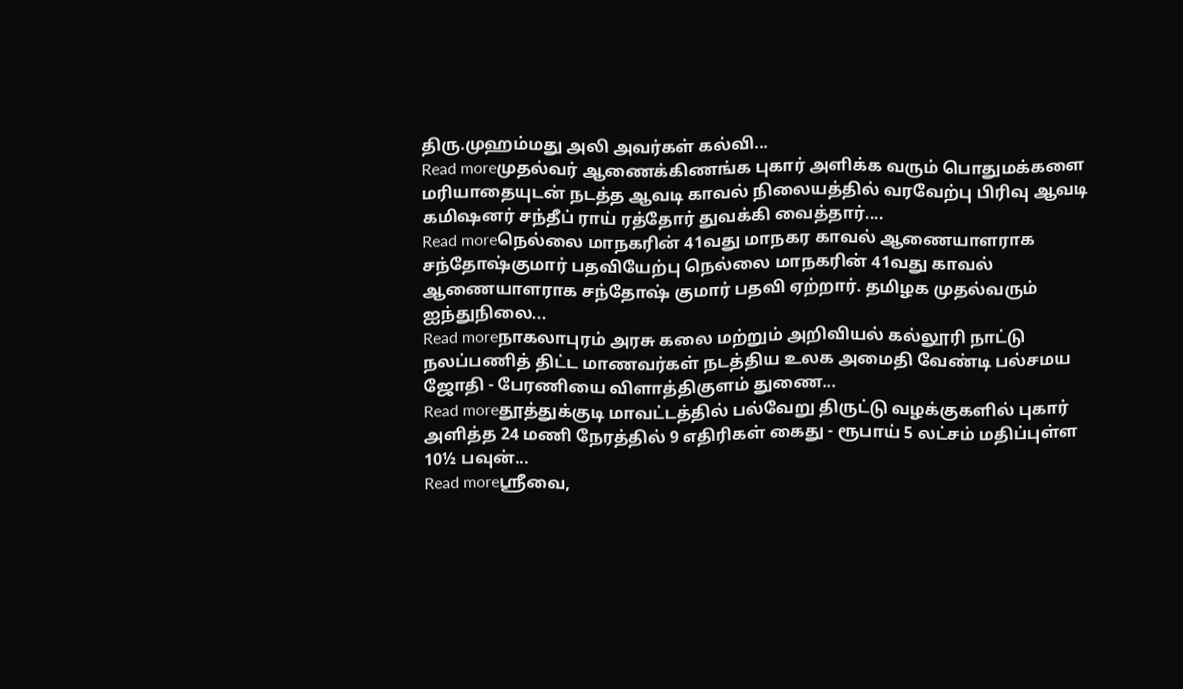திரு.முஹம்மது அலி அவர்கள் கல்வி...
Read moreமுதல்வர் ஆணைக்கிணங்க புகார் அளிக்க வரும் பொதுமக்களை மரியாதையுடன் நடத்த ஆவடி காவல் நிலையத்தில் வரவேற்பு பிரிவு ஆவடி கமிஷனர் சந்தீப் ராய் ரத்தோர் துவக்கி வைத்தார்....
Read moreநெல்லை மாநகரின் 41வது மாநகர காவல் ஆணையாளராக சந்தோஷ்குமார் பதவியேற்பு நெல்லை மாநகரின் 41வது காவல் ஆணையாளராக சந்தோஷ் குமார் பதவி ஏற்றார். தமிழக முதல்வரும் ஐந்துநிலை...
Read moreநாகலாபுரம் அரசு கலை மற்றும் அறிவியல் கல்லூரி நாட்டு நலப்பணித் திட்ட மாணவர்கள் நடத்திய உலக அமைதி வேண்டி பல்சமய ஜோதி - பேரணியை விளாத்திகுளம் துணை...
Read moreதூத்துக்குடி மாவட்டத்தில் பல்வேறு திருட்டு வழக்குகளில் புகார் அளித்த 24 மணி நேரத்தில் 9 எதிரிகள் கைது - ரூபாய் 5 லட்சம் மதிப்புள்ள 10½ பவுன்...
Read moreஶ்ரீவை,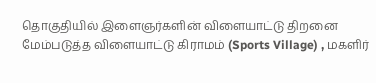தொகுதியில் இளைஞர்களின் விளையாட்டு திறனை மேம்படுத்த விளையாட்டு கிராமம் (Sports Village) , மகளிர்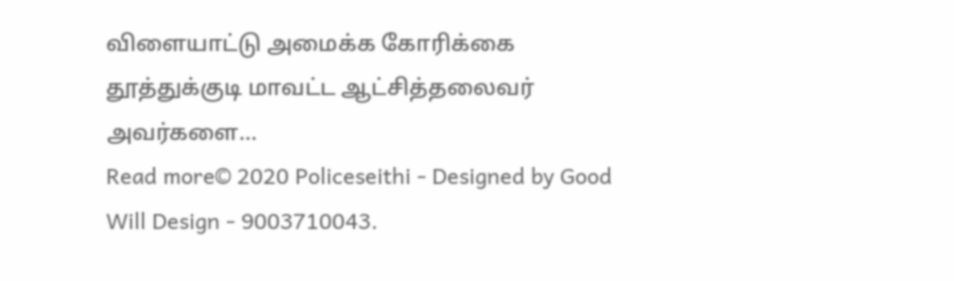விளையாட்டு அமைக்க கோரிக்கை தூத்துக்குடி மாவட்ட ஆட்சித்தலைவர் அவர்களை...
Read more© 2020 Policeseithi - Designed by Good Will Design - 9003710043.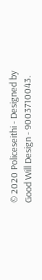© 2020 Policeseithi - Designed by Good Will Design - 9003710043.